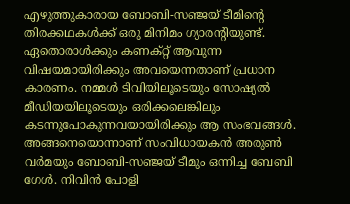എഴുത്തുകാരായ ബോബി-സഞ്ജയ് ടീമിന്റെ തിരക്കഥകൾക്ക് ഒരു മിനിമം ഗ്യാരന്റിയുണ്ട്. ഏതൊരാൾക്കും കണക്റ്റ് ആവുന്ന വിഷയമായിരിക്കും അവയെന്നതാണ് പ്രധാന കാരണം. നമ്മൾ ടിവിയിലൂടെയും സോഷ്യൽ മീഡിയയിലൂടെയും ഒരിക്കലെങ്കിലും കടന്നുപോകുന്നവയായിരിക്കും ആ സംഭവങ്ങൾ. അങ്ങനെയൊന്നാണ് സംവിധായകൻ അരുൺ വർമയും ബോബി-സഞ്ജയ് ടീമും ഒന്നിച്ച ബേബി ഗേൾ. നിവിൻ പോളി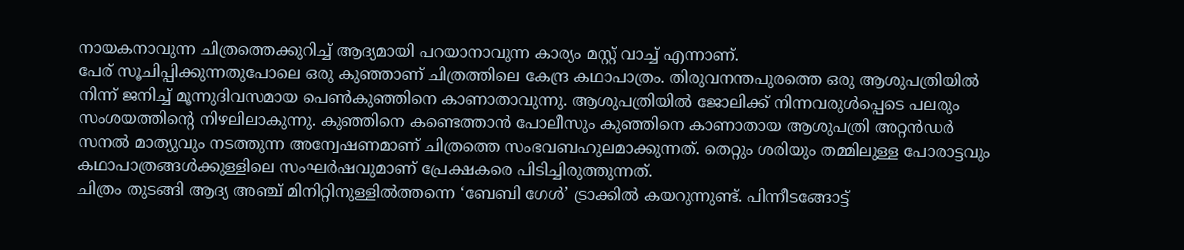നായകനാവുന്ന ചിത്രത്തെക്കുറിച്ച് ആദ്യമായി പറയാനാവുന്ന കാര്യം മസ്റ്റ് വാച്ച് എന്നാണ്.
പേര് സൂചിപ്പിക്കുന്നതുപോലെ ഒരു കുഞ്ഞാണ് ചിത്രത്തിലെ കേന്ദ്ര കഥാപാത്രം. തിരുവനന്തപുരത്തെ ഒരു ആശുപത്രിയിൽ നിന്ന് ജനിച്ച് മൂന്നുദിവസമായ പെൺകുഞ്ഞിനെ കാണാതാവുന്നു. ആശുപത്രിയിൽ ജോലിക്ക് നിന്നവരുൾപ്പെടെ പലരും സംശയത്തിന്റെ നിഴലിലാകുന്നു. കുഞ്ഞിനെ കണ്ടെത്താൻ പോലീസും കുഞ്ഞിനെ കാണാതായ ആശുപത്രി അറ്റൻഡർ സനൽ മാത്യുവും നടത്തുന്ന അന്വേഷണമാണ് ചിത്രത്തെ സംഭവബഹുലമാക്കുന്നത്. തെറ്റും ശരിയും തമ്മിലുള്ള പോരാട്ടവും കഥാപാത്രങ്ങൾക്കുള്ളിലെ സംഘർഷവുമാണ് പ്രേക്ഷകരെ പിടിച്ചിരുത്തുന്നത്.
ചിത്രം തുടങ്ങി ആദ്യ അഞ്ച് മിനിറ്റിനുള്ളിൽത്തന്നെ ‘ബേബി ഗേൾ’ ട്രാക്കിൽ കയറുന്നുണ്ട്. പിന്നീടങ്ങോട്ട്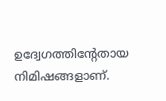ഉദ്വേഗത്തിന്റേതായ നിമിഷങ്ങളാണ്.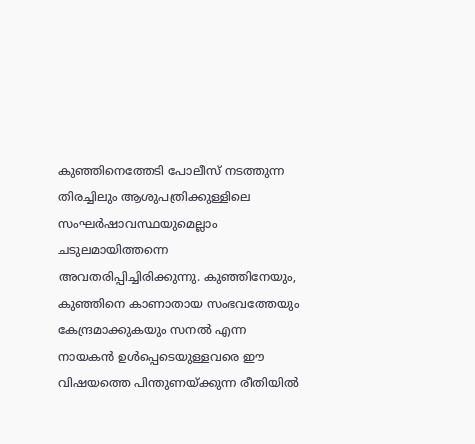കുഞ്ഞിനെത്തേടി പോലീസ് നടത്തുന്ന തിരച്ചിലും ആശുപത്രിക്കുള്ളിലെ സംഘർഷാവസ്ഥയുമെല്ലാം ചടുലമായിത്തന്നെ അവതരിപ്പിച്ചിരിക്കുന്നു. കുഞ്ഞിനേയും, കുഞ്ഞിനെ കാണാതായ സംഭവത്തേയും കേന്ദ്രമാക്കുകയും സനൽ എന്ന നായകൻ ഉൾപ്പെടെയുള്ളവരെ ഈ വിഷയത്തെ പിന്തുണയ്ക്കുന്ന രീതിയിൽ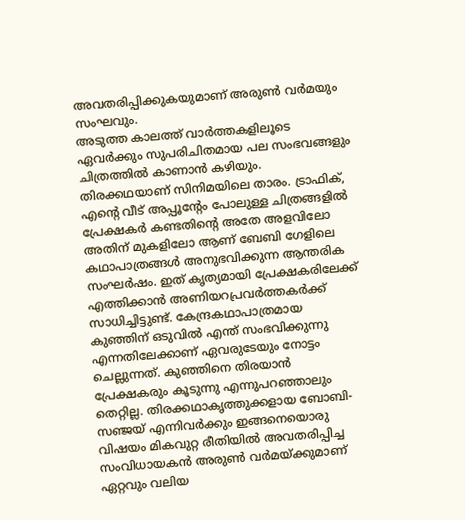അവതരിപ്പിക്കുകയുമാണ് അരുൺ വർമയും സംഘവും.
അടുത്ത കാലത്ത് വാർത്തകളിലൂടെ ഏവർക്കും സുപരിചിതമായ പല സംഭവങ്ങളും ചിത്രത്തിൽ കാണാൻ കഴിയും. തിരക്കഥയാണ് സിനിമയിലെ താരം. ട്രാഫിക്, എന്റെ വീട് അപ്പൂന്റേം പോലുള്ള ചിത്രങ്ങളിൽ പ്രേക്ഷകർ കണ്ടതിന്റെ അതേ അളവിലോ അതിന് മുകളിലോ ആണ് ബേബി ഗേളിലെ കഥാപാത്രങ്ങൾ അനുഭവിക്കുന്ന ആന്തരിക സംഘർഷം. ഇത് കൃത്യമായി പ്രേക്ഷകരിലേക്ക് എത്തിക്കാൻ അണിയറപ്രവർത്തകർക്ക് സാധിച്ചിട്ടുണ്ട്. കേന്ദ്രകഥാപാത്രമായ കുഞ്ഞിന് ഒടുവിൽ എന്ത് സംഭവിക്കുന്നു എന്നതിലേക്കാണ് ഏവരുടേയും നോട്ടം ചെല്ലുന്നത്. കുഞ്ഞിനെ തിരയാൻ പ്രേക്ഷകരും കൂടുന്നു എന്നുപറഞ്ഞാലും തെറ്റില്ല. തിരക്കഥാകൃത്തുക്കളായ ബോബി-സഞ്ജയ് എന്നിവർക്കും ഇങ്ങനെയൊരു വിഷയം മികവുറ്റ രീതിയിൽ അവതരിപ്പിച്ച സംവിധായകൻ അരുൺ വർമയ്ക്കുമാണ് ഏറ്റവും വലിയ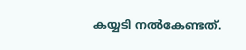കയ്യടി നൽകേണ്ടത്.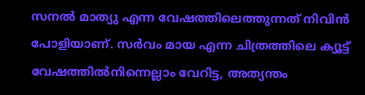സനൽ മാത്യു എന്ന വേഷത്തിലെത്തുന്നത് നിവിൻ പോളിയാണ്. സർവം മായ എന്ന ചിത്രത്തിലെ ക്യൂട്ട് വേഷത്തിൽനിന്നെല്ലാം വേറിട്ട, അത്യന്തം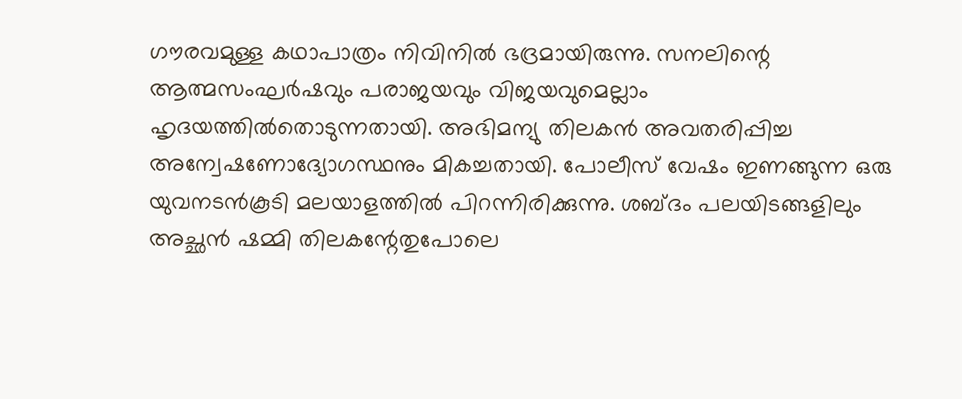ഗൗരവമുള്ള കഥാപാത്രം നിവിനിൽ ഭദ്രമായിരുന്നു. സനലിന്റെ ആത്മസംഘർഷവും പരാജയവും വിജയവുമെല്ലാം ഹൃദയത്തിൽതൊടുന്നതായി. അഭിമന്യു തിലകൻ അവതരിപ്പിച്ച അന്വേഷണോദ്യോഗസ്ഥനും മികച്ചതായി. പോലീസ് വേഷം ഇണങ്ങുന്ന ഒരു യുവനടൻകൂടി മലയാളത്തിൽ പിറന്നിരിക്കുന്നു. ശബ്ദം പലയിടങ്ങളിലും അച്ഛൻ ഷമ്മി തിലകന്റേതുപോലെ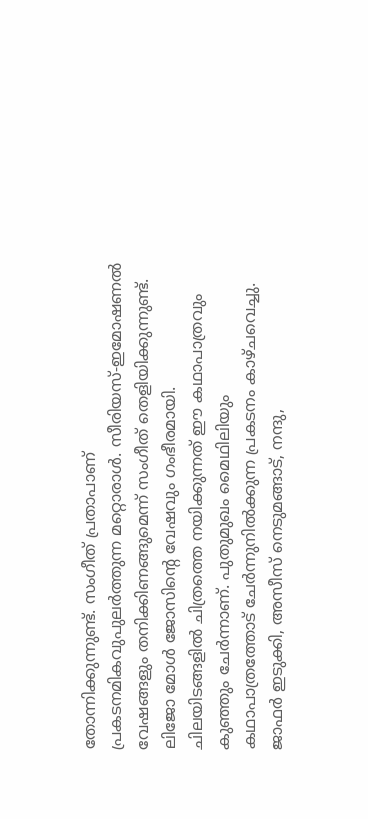തോന്നിക്കുന്നുണ്ട്. സംഗീത് പ്രതാപാണ് പ്രകടനമികവുപുലർത്തുന്ന മറ്റൊരാൾ. സീരിയസ്-ഇമോഷണൽ വേഷങ്ങളും തനിക്കിണങ്ങുമെന്ന് സംഗീത് തെളിയിക്കുന്നുണ്ട്. ലിജോ മോൾ ജോസിന്റെ വേഷവും ഗംഭീരമായി. ചിലയിടങ്ങളിൽ ചിത്രത്തെ നയിക്കുന്നത് ഈ കഥാപാത്രവും കുഞ്ഞും ചേർന്നാണ്. പുതുമുഖം മൈഥിലിയും കഥാപാത്രത്തോട് ചേർന്നുനിൽക്കുന്ന പ്രകടനം കാഴ്ചവെച്ചു. ജാഫർ ഇടുക്കി, അസീസ് നെടുമങ്ങാട്, നന്ദു,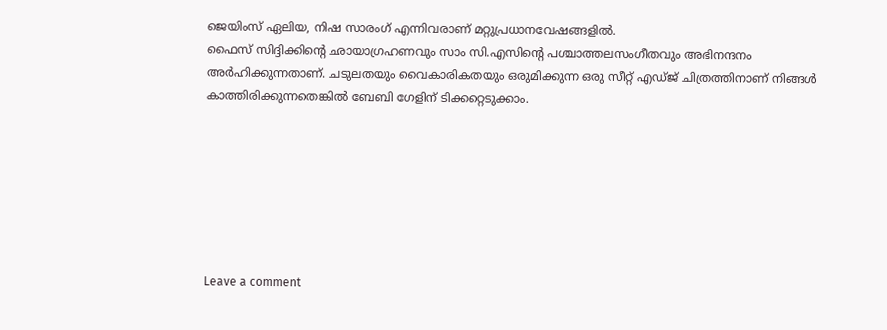ജെയിംസ് ഏലിയ, നിഷ സാരംഗ് എന്നിവരാണ് മറ്റുപ്രധാനവേഷങ്ങളിൽ.
ഫൈസ് സിദ്ദിക്കിന്റെ ഛായാഗ്രഹണവും സാം സി.എസിന്റെ പശ്ചാത്തലസംഗീതവും അഭിനന്ദനം അർഹിക്കുന്നതാണ്. ചടുലതയും വൈകാരികതയും ഒരുമിക്കുന്ന ഒരു സീറ്റ് എഡ്ജ് ചിത്രത്തിനാണ് നിങ്ങൾ കാത്തിരിക്കുന്നതെങ്കിൽ ബേബി ഗേളിന് ടിക്കറ്റെടുക്കാം.







Leave a comment